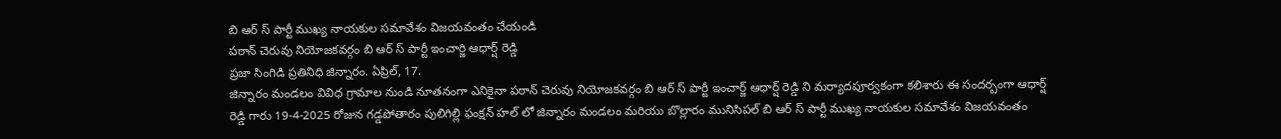బి ఆర్ స్ పార్టీ ముఖ్య నాయకుల సమావేశం విజయవంతం చేయండి
పఠాన్ చెరువు నియోజకవర్గం బి ఆర్ స్ పార్టీ ఇంచార్జి ఆధార్ష్ రెడ్డి
ప్రజా సింగిడి ప్రతినిధి జిన్నారం. ఏప్రిల్, 17.
జిన్నారం మండలం వివిధ గ్రామాల నుండి నూతనంగా ఎనికైనా పఠాన్ చెరువు నియోజకవర్గం బి ఆర్ స్ పార్టీ ఇంచార్జ్ ఆధార్ష్ రెడ్డి ని మర్యాదపూర్వకంగా కలిశారు ఈ సందర్బంగా ఆధార్ష్ రెడ్డి గారు 19-4-2025 రోజున గడ్డపోతారం పులిగిల్లి ఫంక్షన్ హల్ లో జిన్నారం మండలం మరియు బొల్లారం మునిసిపల్ బి ఆర్ స్ పార్టీ ముఖ్య నాయకుల సమావేశం విజయవంతం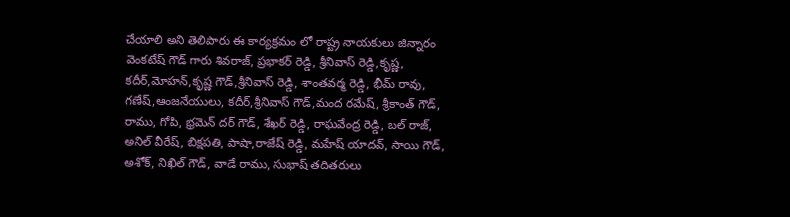చేయాలి అని తెలిపారు ఈ కార్యక్రమం లో రాష్ట్ర నాయకులు జిన్నారం వెంకటేష్ గౌడ్ గారు శివరాజ్, ప్రభాకర్ రెడ్డి, శ్రీనివాస్ రెడ్డి,కృష్ణ, కదీర్,మోహన్,కృష్ణ గౌడ్,శ్రీనివాస్ రెడ్డి, శాంతవర్మ రెడ్డి, భీమ్ రావు, గణేష్,ఆంజనేయులు, కదీర్,శ్రీనివాస్ గౌడ్,మంద రమేష్, శ్రీకాంత్ గౌడ్, రాము, గోపి, భ్రమెన్ దర్ గౌడ్, శేఖర్ రెడ్డి, రాఘవేంద్ర రెడ్డి, బల్ రాజ్, అనిల్ వీరేష్, బిక్షపతి, పాషా,రాజేష్ రెడ్డి, మహేష్ యాదవ్, సాయి గౌడ్, అశోక్, నిఖిల్ గౌడ్, వాడే రాము, సుభాష్ తదితరులు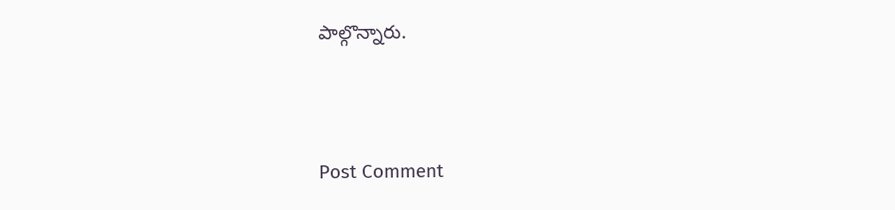పాల్గొన్నారు.




Post Comment